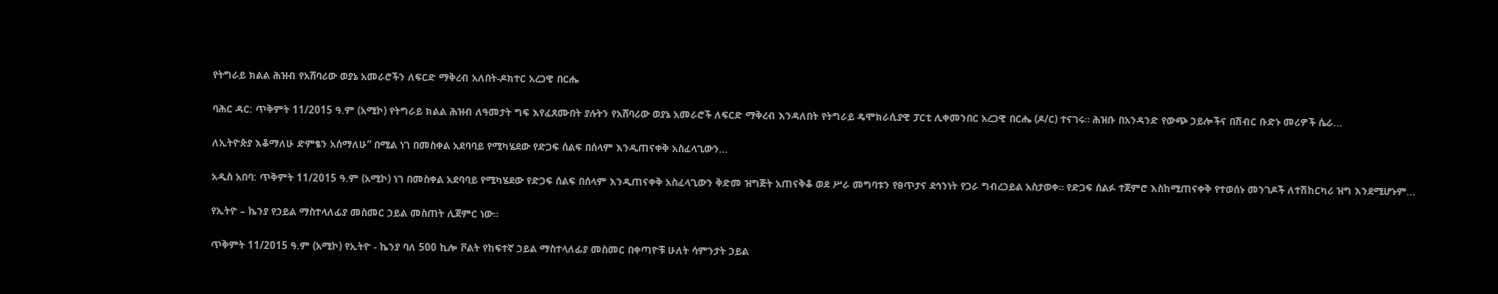የትግራይ ክልል ሕዝብ የአሸባሪው ወያኔ አመራሮችን ለፍርድ ማቅረብ አለበት-ዶክተር አረጋዊ በርሔ

ባሕር ዳር: ጥቅምት 11/2015 ዓ.ም (አሚኮ) የትግራይ ክልል ሕዝብ ለዓመታት ግፍ እየፈጸሙበት ያሉትን የአሸባሪው ወያኔ አመራሮች ለፍርድ ማቅረብ እንዳለበት የትግራይ ዴሞክራሲያዊ ፓርቲ ሊቀመንበር አረጋዊ በርሔ (ዶ/ር) ተናገሩ። ሕዝቡ በአንዳንድ የውጭ ኃይሎችና በሽብር ቡድኑ መሪዎች ሴራ...

ለኢትዮጵያ እቆማለሁ ድምፄን አሰማለሁ” በሚል ነገ በመስቀል አደባባይ የሚካሄደው የድጋፍ ሰልፍ በሰላም እንዲጠናቀቅ አስፈላጊውን...

አዲስ አበባ: ጥቅምት 11/2015 ዓ.ም (አሚኮ) ነገ በመስቀል አደባባይ የሚካሄደው የድጋፍ ሰልፍ በሰላም እንዲጠናቀቅ አስፈላጊውን ቅድመ ዝግጅት አጠናቅቆ ወደ ሥራ መግባቱን የፀጥታና ደኅንነት የጋራ ግብረኃይል አስታወቀ። የድጋፍ ሰልፉ ተጀምሮ እስከሚጠናቀቅ የተወሰኑ መንገዶች ለተሽከርካሪ ዝግ እንደሚሆኑም...

የኢትዮ – ኬንያ የኃይል ማስተላለፊያ መስመር ኃይል መስጠት ሊጀምር ነው።

ጥቅምት 11/2015 ዓ.ም (አሚኮ) የኢትዮ - ኬንያ ባለ 500 ኪሎ ቮልት የከፍተኛ ኃይል ማስተላለፊያ መስመር በቀጣዮቹ ሁለት ሳምንታት ኃይል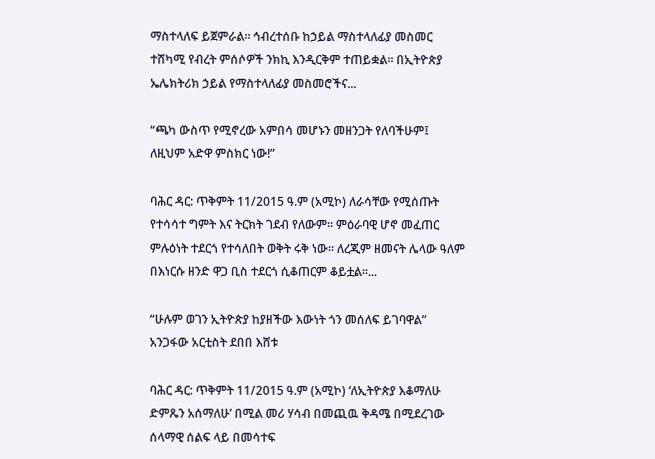ማስተላለፍ ይጀምራል። ኅብረተሰቡ ከኃይል ማስተላለፊያ መስመር ተሸካሚ የብረት ምሰሶዎች ንክኪ እንዲርቅም ተጠይቋል። በኢትዮጵያ ኤሌክትሪክ ኃይል የማስተላለፊያ መስመሮችና...

“ጫካ ውስጥ የሚኖረው አምበሳ መሆኑን መዘንጋት የለባችሁም፤ ለዚህም አድዋ ምስክር ነው!”

ባሕር ዳር: ጥቅምት 11/2015 ዓ.ም (አሚኮ) ለራሳቸው የሚሰጡት የተሳሳተ ግምት እና ትርክት ገደብ የለውም፡፡ ምዕራባዊ ሆኖ መፈጠር ምሉዕነት ተደርጎ የተሳለበት ወቅት ሩቅ ነው፡፡ ለረጂም ዘመናት ሌላው ዓለም በእነርሱ ዘንድ ዋጋ ቢስ ተደርጎ ሲቆጠርም ቆይቷል፡፡...

“ሁሉም ወገን ኢትዮጵያ ከያዘችው እውነት ጎን መሰለፍ ይገባዋል” አንጋፋው አርቲስት ደበበ እሸቱ

ባሕር ዳር: ጥቅምት 11/2015 ዓ.ም (አሚኮ) ‘ለኢትዮጵያ እቆማለሁ ድምጼን አሰማለሁ’ በሚል መሪ ሃሳብ በመጪዉ ቅዳሜ በሚደረገው ሰላማዊ ሰልፍ ላይ በመሳተፍ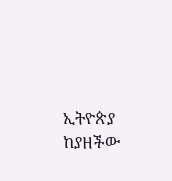ኢትዮጵያ ከያዘችው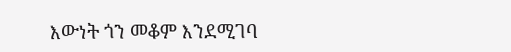እውነት ጎን መቆም እንደሚገባ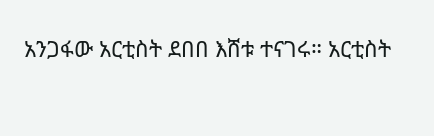አንጋፋው አርቲስት ደበበ እሸቱ ተናገሩ። አርቲስት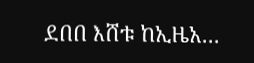ደበበ እሸቱ ከኢዜአ...